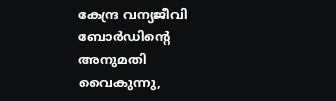കേന്ദ്ര വന്യജീവി ബോർഡിന്റെ അനുമതി വൈകുന്നു,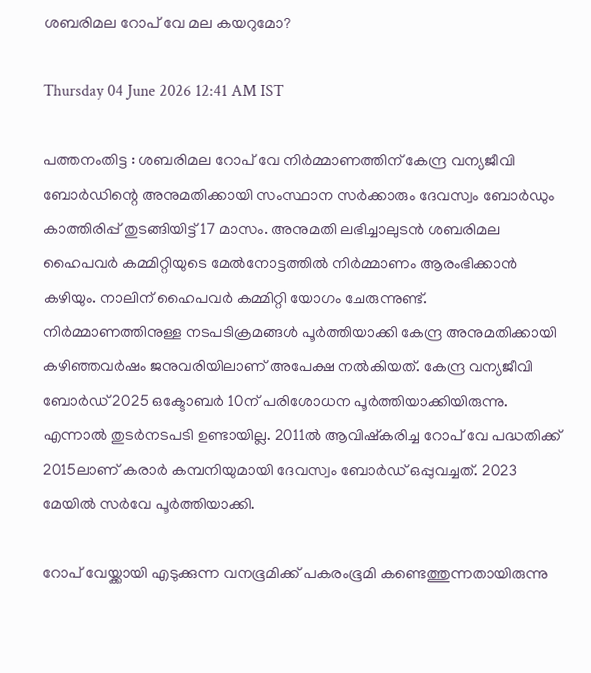ശബരിമല റോപ് വേ മല കയറുമോ?

Thursday 04 June 2026 12:41 AM IST

പത്തനംതിട്ട : ശബരിമല റോപ് വേ നിർമ്മാണത്തിന് കേന്ദ്ര വന്യജീവി ബോർഡിന്റെ അനുമതിക്കായി സംസ്ഥാന സർക്കാരും ദേവസ്വം ബോർഡും കാത്തിരിപ്പ് തുടങ്ങിയിട്ട് 17 മാസം. അനുമതി ലഭിച്ചാലുടൻ ശബരിമല ഹൈപവർ കമ്മിറ്റിയുടെ മേൽനോട്ടത്തിൽ നിർമ്മാണം ആരംഭിക്കാൻ കഴിയും. നാലിന് ഹൈപവർ കമ്മിറ്റി യോഗം ചേരുന്നുണ്ട്. നിർമ്മാണത്തിനുള്ള നടപടിക്രമങ്ങൾ പൂർത്തിയാക്കി കേന്ദ്ര അനുമതിക്കായി കഴിഞ്ഞവർഷം ജനുവരിയിലാണ് അപേക്ഷ നൽകിയത്. കേന്ദ്ര വന്യജീവി ബോർഡ് 2025 ഒക്ടോബർ 10ന് പരിശോധന പൂർത്തിയാക്കിയിരുന്നു. എന്നാൽ തുടർനടപടി ഉണ്ടായില്ല. 2011ൽ ആവിഷ്കരിച്ച റോപ് വേ പദ്ധതിക്ക് 2015ലാണ് കരാർ കമ്പനിയുമായി ദേവസ്വം ബോർഡ് ഒപ്പുവച്ചത്. 2023 മേയിൽ സർവേ പൂർത്തിയാക്കി.

റോപ് വേയ്ക്കായി എടുക്കുന്ന വനഭൂമിക്ക് പകരംഭൂമി കണ്ടെത്തുന്നതായിരുന്നു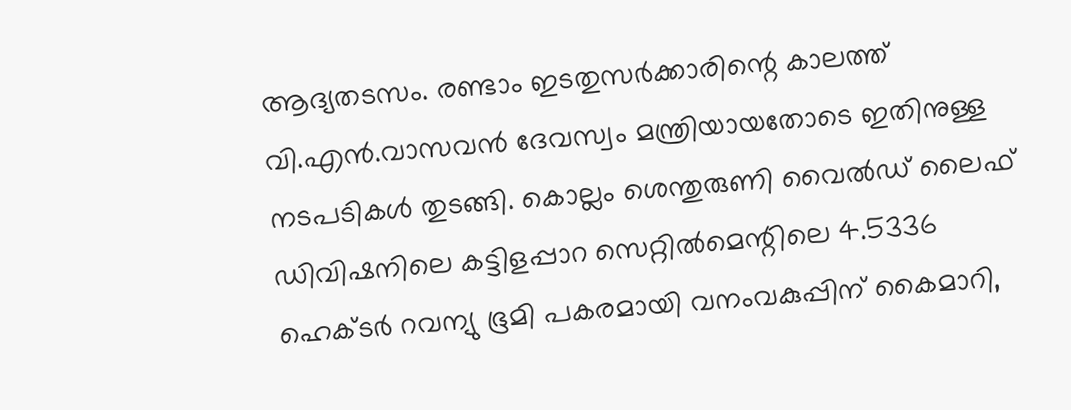ആദ്യതടസം. രണ്ടാം ഇടതുസർക്കാരിന്റെ കാലത്ത് വി.എൻ.വാസവൻ ദേവസ്വം മന്ത്രിയായതോടെ ഇതിനുള്ള നടപടികൾ തുടങ്ങി. കൊല്ലം ശെന്തുരുണി വൈൽഡ് ലൈഫ് ഡിവിഷനിലെ കട്ടിളപ്പാറ സെറ്റിൽമെന്റിലെ 4.5336 ഹെക്ടർ റവന്യു ഭൂമി പകരമായി വനംവകുപ്പിന് കൈമാറി,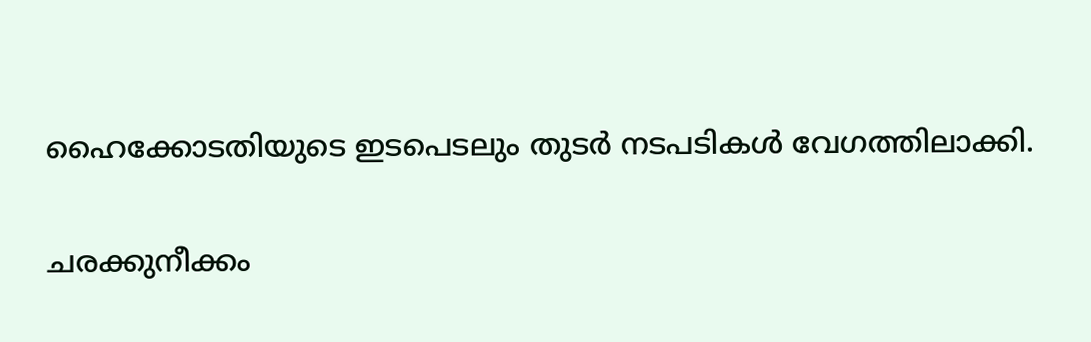ഹൈക്കോടതിയുടെ ഇടപെടലും തുടർ നടപടികൾ വേഗത്തിലാക്കി.

ചരക്കുനീക്കം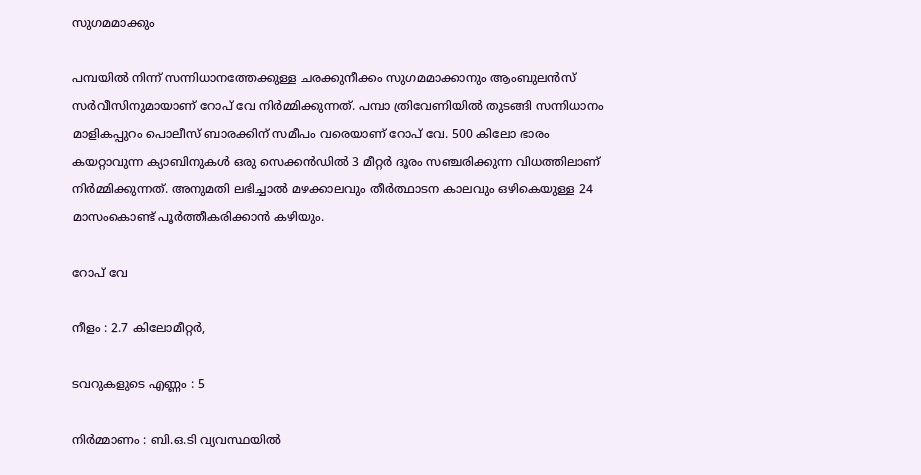സുഗമമാക്കും

പമ്പയിൽ നിന്ന് സന്നിധാനത്തേക്കുള്ള ചരക്കുനീക്കം സുഗമമാക്കാനും ആംബുലൻസ് സർവീസിനുമായാണ് റോപ് വേ നിർമ്മിക്കുന്നത്. പമ്പാ ത്രിവേണിയിൽ തുടങ്ങി സന്നിധാനം മാളികപ്പുറം പൊലീസ് ബാരക്കിന് സമീപം വരെയാണ് റോപ് വേ. 500 കിലോ ഭാരം കയറ്റാവുന്ന ക്യാബിനുകൾ ഒരു സെക്കൻഡിൽ 3 മീറ്റർ ദൂരം സഞ്ചരിക്കുന്ന വിധത്തിലാണ് നിർമ്മിക്കുന്നത്. അനുമതി ലഭിച്ചാൽ മഴക്കാലവും തീർത്ഥാടന കാലവും ഒഴികെയുള്ള 24 മാസംകൊണ്ട് പൂർത്തീകരിക്കാൻ കഴിയും.

റോപ് വേ

നീളം : 2.7 കിലോമീറ്റർ,

ടവറുകളുടെ എണ്ണം : 5

നിർമ്മാണം : ബി.ഒ.ടി വ്യവസ്ഥയിൽ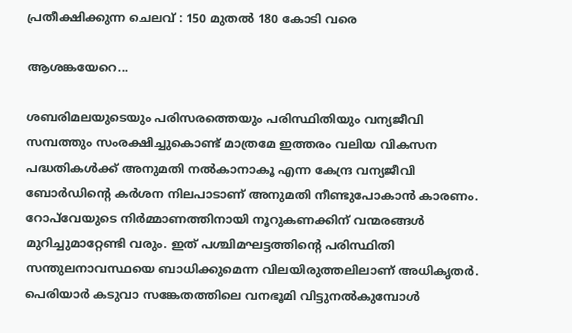പ്രതീക്ഷിക്കുന്ന ചെലവ് : 150 മുതൽ 180 കോടി വരെ

ആശങ്കയേറെ...

ശബരിമലയുടെയും പരിസരത്തെയും പരിസ്ഥിതിയും വന്യജീവി സമ്പത്തും സംരക്ഷിച്ചുകൊണ്ട്‌ മാത്രമേ ഇത്തരം വലിയ വികസന പദ്ധതികൾക്ക് അനുമതി നൽകാനാകൂ എന്ന കേന്ദ്ര വന്യജീവി ബോർഡിന്റെ കർശന നിലപാടാണ് അനുമതി നീണ്ടുപോകാൻ കാരണം. റോപ്‌വേയുടെ നിർമ്മാണത്തിനായി നൂറുകണക്കിന് വന്മരങ്ങൾ മുറിച്ചുമാറ്റേണ്ടി വരും. ഇത് പശ്ചിമഘട്ടത്തിന്റെ പരിസ്ഥിതി സന്തുലനാവസ്ഥയെ ബാധിക്കുമെന്ന വിലയിരുത്തലിലാണ് അധികൃതർ. പെരിയാർ കടുവാ സങ്കേതത്തിലെ വനഭൂമി വിട്ടുനൽകുമ്പോൾ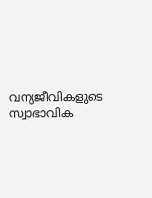വന്യജീവികളുടെ സ്വാഭാവിക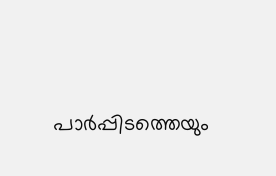പാർപ്പിടത്തെയും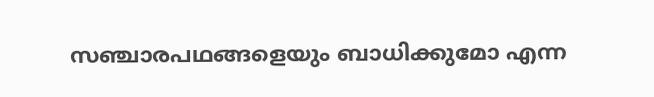സഞ്ചാരപഥങ്ങളെയും ബാധിക്കുമോ എന്ന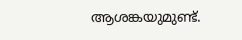ആശങ്കയുമുണ്ട്.